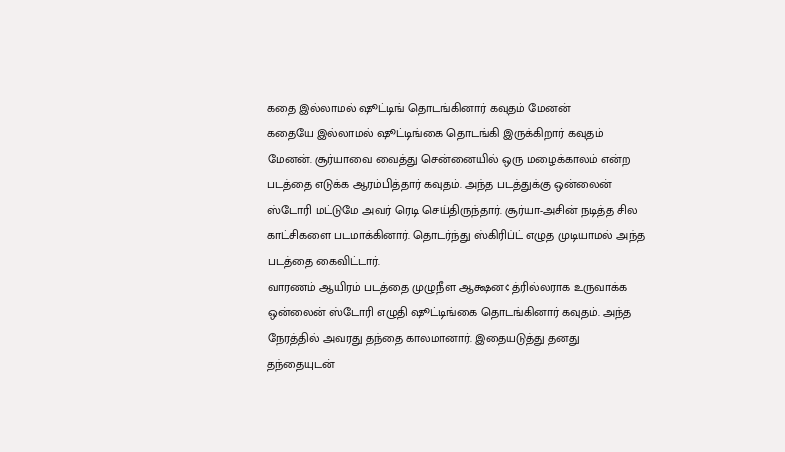கதை இல்லாமல் ஷூட்டிங் தொடங்கினார் கவுதம் மேனன்
கதையே இல்லாமல் ஷூட்டிங்கை தொடங்கி இருக்கிறார் கவுதம் மேனன். சூர்யாவை வைத்து சென்னையில் ஒரு மழைக்காலம் என்ற படத்தை எடுக்க ஆரம்பித்தார் கவுதம். அந்த படத்துக்கு ஒன்லைன் ஸ்டோரி மட்டுமே அவர் ரெடி செய்திருந்தார். சூர்யா-அசின் நடித்த சில காட்சிகளை படமாக்கினார். தொடர்ந்து ஸ்கிரிப்ட் எழுத முடியாமல் அந்த படத்தை கைவிட்டார்.
வாரணம் ஆயிரம் படத்தை முழுநீள ஆக்ஷன¢ த்ரில்லராக உருவாக்க ஒன்லைன் ஸ்டோரி எழுதி ஷூட்டிங்கை தொடங்கினார் கவுதம். அந்த நேரத்தில் அவரது தந்தை காலமானார். இதையடுத்து தனது தந்தையுடன்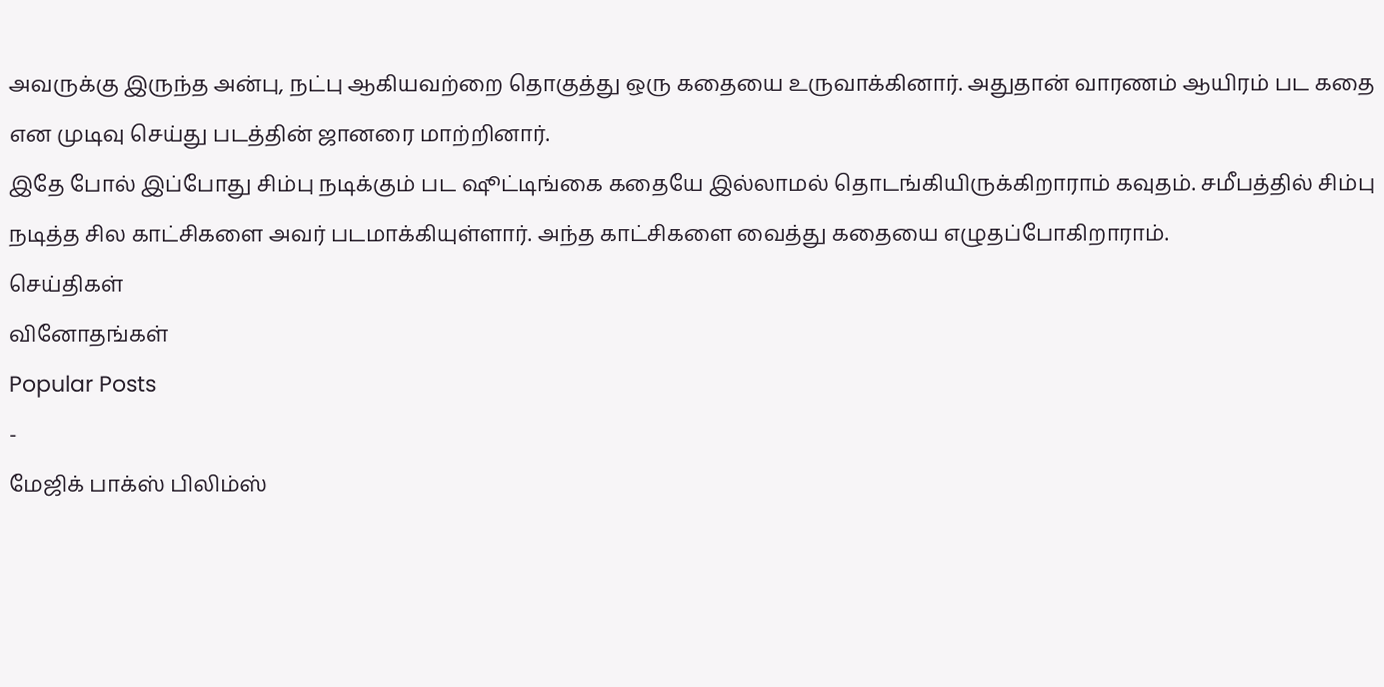அவருக்கு இருந்த அன்பு, நட்பு ஆகியவற்றை தொகுத்து ஒரு கதையை உருவாக்கினார். அதுதான் வாரணம் ஆயிரம் பட கதை என முடிவு செய்து படத்தின் ஜானரை மாற்றினார்.
இதே போல் இப்போது சிம்பு நடிக்கும் பட ஷூட்டிங்கை கதையே இல்லாமல் தொடங்கியிருக்கிறாராம் கவுதம். சமீபத்தில் சிம்பு நடித்த சில காட்சிகளை அவர் படமாக்கியுள்ளார். அந்த காட்சிகளை வைத்து கதையை எழுதப்போகிறாராம்.
செய்திகள்
வினோதங்கள்
Popular Posts
-
மேஜிக் பாக்ஸ் பிலிம்ஸ்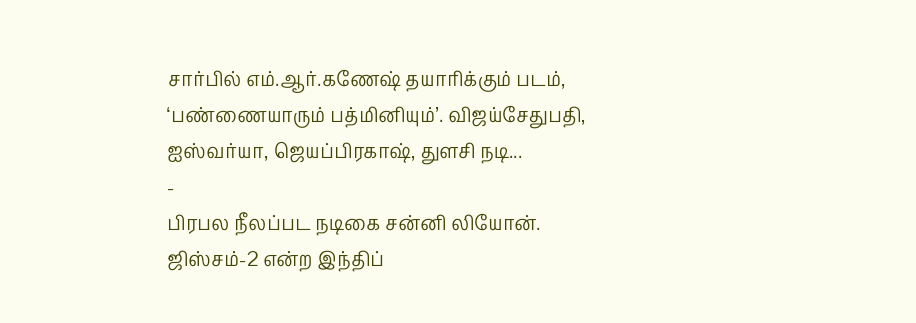சார்பில் எம்.ஆர்.கணேஷ் தயாரிக்கும் படம், ‘பண்ணையாரும் பத்மினியும்’. விஜய்சேதுபதி, ஐஸ்வர்யா, ஜெயப்பிரகாஷ், துளசி நடி...
-
பிரபல நீலப்பட நடிகை சன்னி லியோன். ஜிஸ்சம்-2 என்ற இந்திப்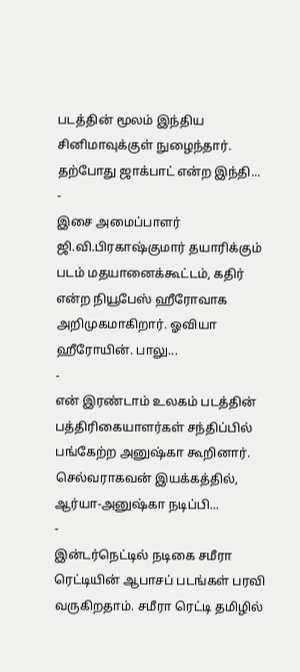படத்தின் மூலம் இந்திய சினிமாவுக்குள் நுழைந்தார். தற்போது ஜாக்பாட் என்ற இந்தி...
-
இசை அமைப்பாளர் ஜி.வி.பிரகாஷ்குமார் தயாரிக்கும் படம் மதயானைக்கூட்டம், கதிர் என்ற நியூபேஸ் ஹீரோவாக அறிமுகமாகிறார். ஓவியா ஹீரோயின். பாலு...
-
என் இரண்டாம் உலகம் படத்தின் பத்திரிகையாளர்கள் சந்திப்பில் பங்கேற்ற அனுஷ்கா கூறினார். செல்வராகவன் இயக்கத்தில், ஆர்யா-அனுஷ்கா நடிப்பி...
-
இன்டர்நெட்டில் நடிகை சமீரா ரெட்டியின் ஆபாசப் படங்கள் பரவி வருகிறதாம். சமீரா ரெட்டி தமிழில்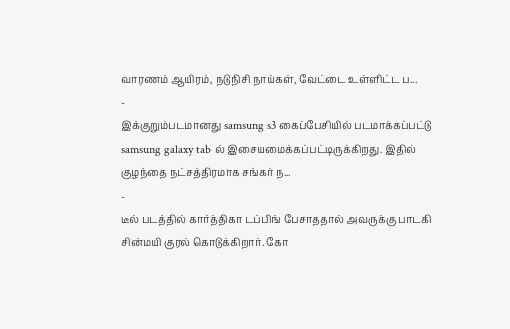வாரணம் ஆயிரம், நடுநிசி நாய்கள், வேட்டை உள்ளிட்ட ப...
-
இக்குறும்படமானது samsung s3 கைப்பேசியில் படமாக்கப்பட்டு samsung galaxy tab ல் இசையமைக்கப்பட்டிருக்கிறது. இதில் குழந்தை நட்சத்திரமாக சங்கர் ந...
-
டீல் படத்தில் கார்த்திகா டப்பிங் பேசாததால் அவருக்கு பாடகி சின்மயி குரல் கொடுக்கிறார். கோ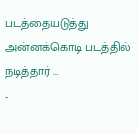படத்தையடுத்து அன்னக்கொடி படத்தில் நடித்தார் ...
-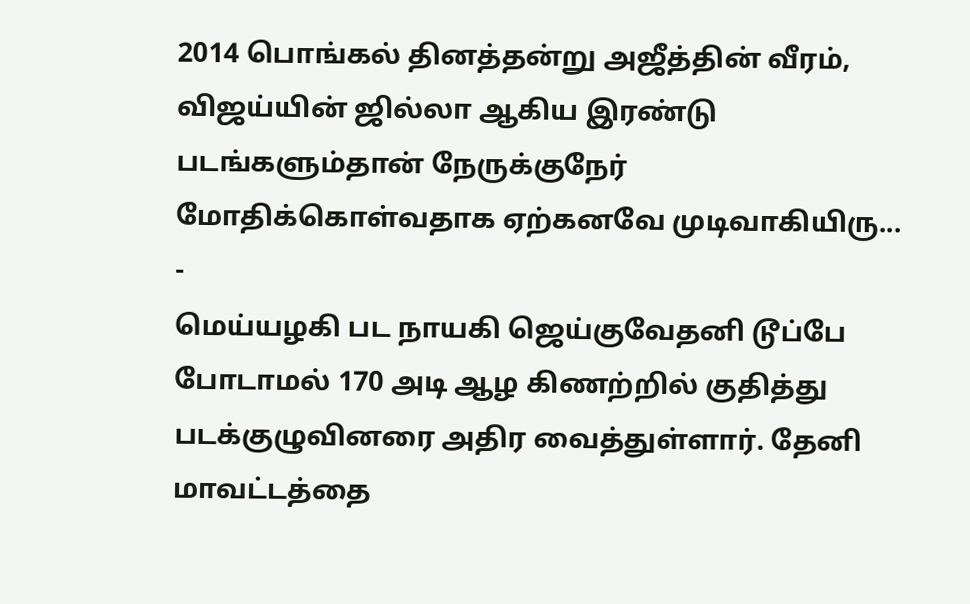2014 பொங்கல் தினத்தன்று அஜீத்தின் வீரம், விஜய்யின் ஜில்லா ஆகிய இரண்டு படங்களும்தான் நேருக்குநேர் மோதிக்கொள்வதாக ஏற்கனவே முடிவாகியிரு...
-
மெய்யழகி பட நாயகி ஜெய்குவேதனி டூப்பே போடாமல் 170 அடி ஆழ கிணற்றில் குதித்து படக்குழுவினரை அதிர வைத்துள்ளார். தேனி மாவட்டத்தை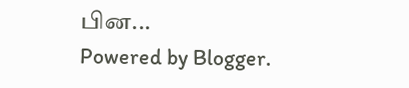பின...
Powered by Blogger.